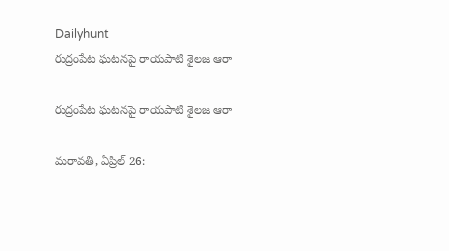Dailyhunt
రుద్రంపేట ఘటనపై రాయపాటి శైలజ ఆరా

రుద్రంపేట ఘటనపై రాయపాటి శైలజ ఆరా

మరావతి, ఏప్రిల్ 26: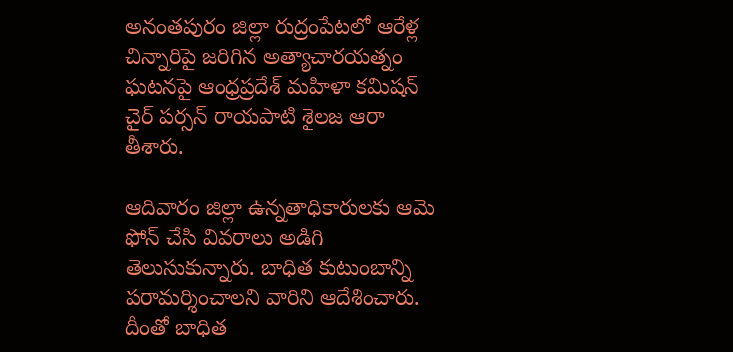అనంతపురం జిల్లా రుద్రంపేటలో ఆరేళ్ల చిన్నారిపై జరిగిన అత్యాచారయత్నం ఘటనపై ఆంధ్రప్రదేశ్ మహిళా కమిషన్ చైర్ పర్సన్ రాయపాటి శైలజ ఆరా తీశారు.

ఆదివారం జిల్లా ఉన్నతాధికారులకు ఆమె ఫోన్ చేసి వివరాలు అడిగి తెలుసుకున్నారు. బాధిత కుటుంబాన్ని పరామర్శించాలని వారిని ఆదేశించారు. దీంతో బాధిత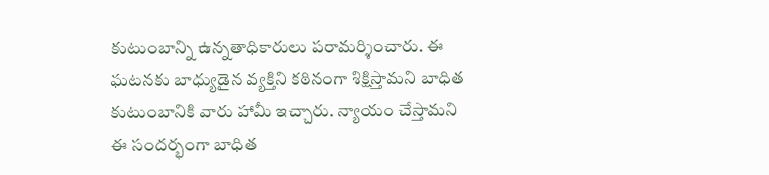కుటుంబాన్ని ఉన్నతాధికారులు పరామర్శించారు. ఈ ఘటనకు బాధ్యుడైన వ్యక్తిని కఠినంగా శిక్షిస్తామని బాధిత కుటుంబానికి వారు హామీ ఇచ్చారు. న్యాయం చేస్తామని ఈ సందర్భంగా బాధిత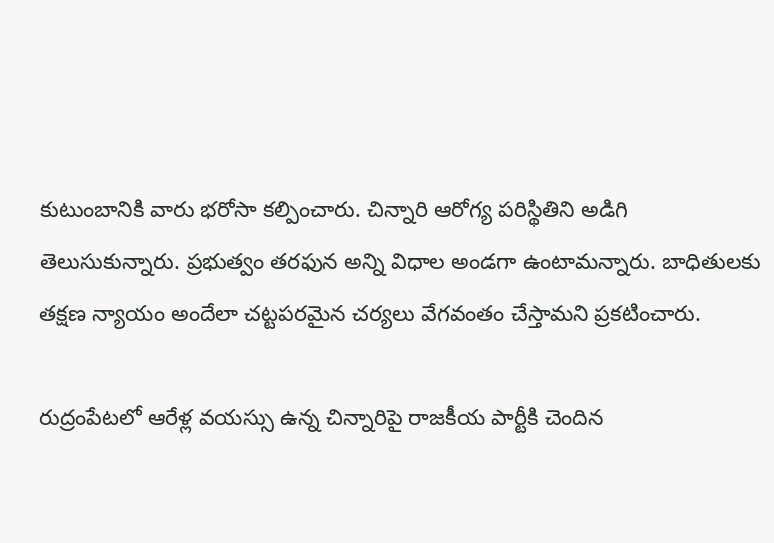కుటుంబానికి వారు భరోసా కల్పించారు. చిన్నారి ఆరోగ్య పరిస్థితిని అడిగి తెలుసుకున్నారు. ప్రభుత్వం తరఫున అన్ని విధాల అండగా ఉంటామన్నారు. బాధితులకు తక్షణ న్యాయం అందేలా చట్టపరమైన చర్యలు వేగవంతం చేస్తామని ప్రకటించారు.

రుద్రంపేటలో ఆరేళ్ల వయస్సు ఉన్న చిన్నారిపై రాజకీయ పార్టీకి చెందిన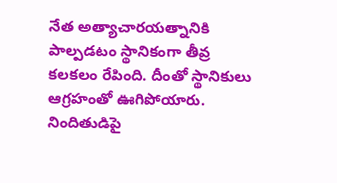నేత అత్యాచారయత్నానికి పాల్పడటం స్థానికంగా తీవ్ర కలకలం రేపింది. దీంతో స్థానికులు ఆగ్రహంతో ఊగిపోయారు. నిందితుడిపై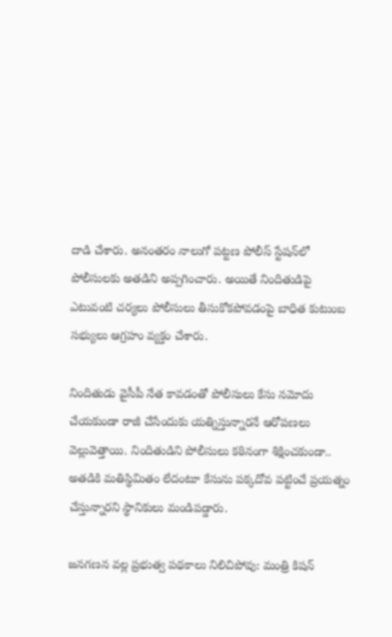దాడి చేశారు. అనంతరం నాలుగో పట్టణ పోలీస్ స్టేషన్‌లో పోలీసులకు అతడిని అప్పగించారు. అయితే నిందితుడిపై ఎటువంటి చర్యలు పోలీసులు తీసుకోకపోవడంపై బాధిత కుటుంబ సభ్యులు ఆగ్రహం వ్యక్తం చేశారు.

నిందితుడు వైసీపీ నేత కావడంతో పోలీసులు కేసు నమోదు చేయకుండా రాజీ చేసేందుకు యత్నిస్తున్నారనే ఆరోపణలు వెల్లువెత్తాయి. నిందితుడిని పోలీసులు కఠినంగా శిక్షించకుండా.. అతడికి మతిస్థిమితం లేదంటూ కేసును పక్కదోవ పట్టించే ప్రయత్నం చేస్తున్నారని స్థానికులు మండిపడ్డారు.

జనగణన వల్ల ప్రభుత్వ పథకాలు నిలిచిపోవు: మంత్రి కిషన్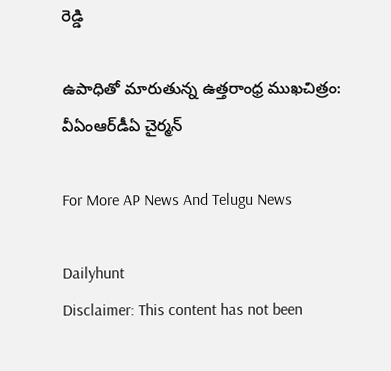రెడ్డి

ఉపాధితో మారుతున్న ఉత్తరాంధ్ర ముఖచిత్రం: వీఏంఆర్‌డీఏ చైర్మన్

For More AP News And Telugu News

Dailyhunt
Disclaimer: This content has not been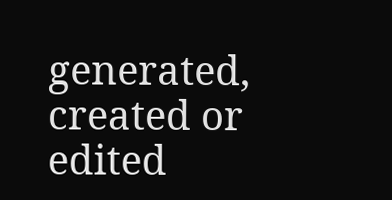generated, created or edited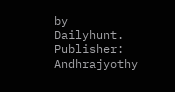by Dailyhunt. Publisher: Andhrajyothy